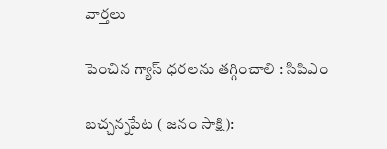వార్తలు

పెంచిన గ్యాస్ ధరలను తగ్గించాలి : సిపిఎం

బచ్చన్నపేట ( జనం సాక్షి):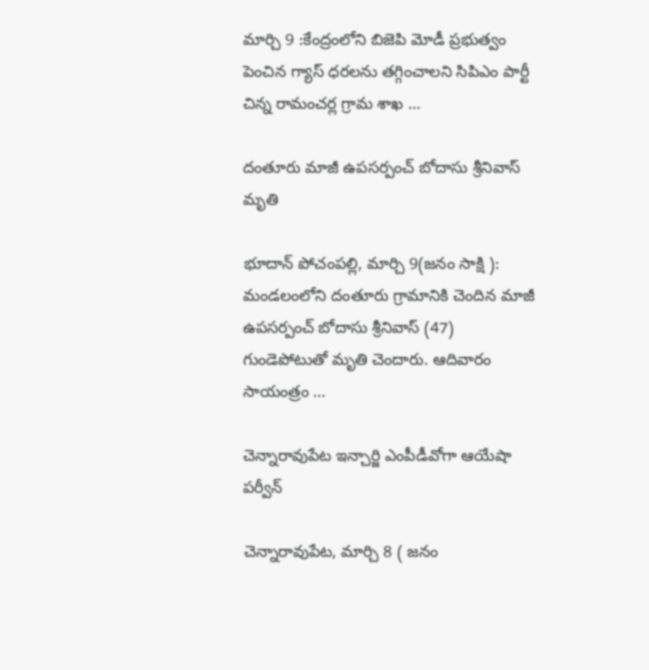మార్చి 9 :కేంద్రంలోని బిజెపి మోడీ ప్రభుత్వం పెంచిన గ్యాస్ ధరలను తగ్గించాలని సిపిఎం పార్టీ చిన్న రామంచర్ల గ్రామ శాఖ …

దంతూరు మాజీ ఉపసర్పంచ్ బోదాసు శ్రీనివాస్ మృతి

భూదాన్ పోచంపల్లి, మార్చి 9(జనం సాక్షి ): మండలంలోని దంతూరు గ్రామానికి చెందిన మాజీ ఉపసర్పంచ్ బోదాసు శ్రీనివాస్ (47) గుండెపోటుతో మృతి చెందారు. ఆదివారం సాయంత్రం …

చెన్నారావుపేట ఇన్చార్జి ఎంపీడీవోగా ఆయేషా పర్వీన్

చెన్నారావుపేట, మార్చి 8 ( జనం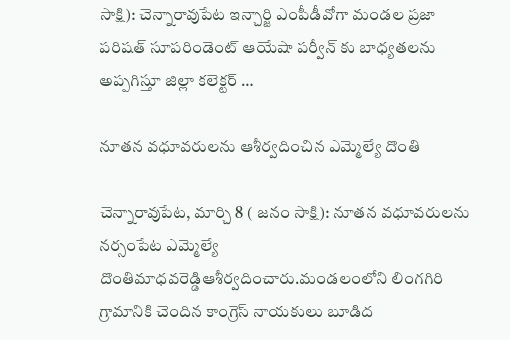సాక్షి): చెన్నారావుపేట ఇన్చార్జి ఎంపీడీవోగా మండల ప్రజా పరిషత్ సూపరిండెంట్ ఆయేషా పర్వీన్ కు బాధ్యతలను అప్పగిస్తూ జిల్లా కలెక్టర్ …

నూతన వధూవరులను ఆశీర్వదించిన ఎమ్మెల్యే దొంతి

చెన్నారావుపేట, మార్చి 8 ( జనం సాక్షి): నూతన వధూవరులను నర్సంపేట ఎమ్మెల్యే దొంతిమాధవరెడ్డిఆశీర్వదించారు.మండలంలోని లింగగిరి గ్రామానికి చెందిన కాంగ్రెస్ నాయకులు బూడిద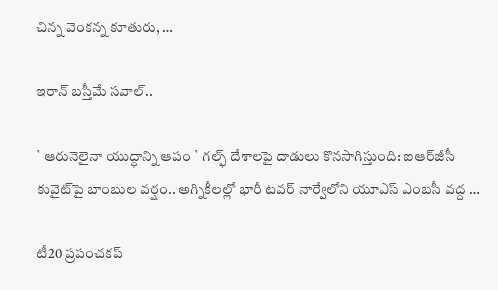చిన్న వెంకన్న కూతురు, …

ఇరాన్ బస్తీమే సవాల్..

` ఆరునెలైనా యుద్ధాన్ని ఆపం ` గల్ఫ్ దేశాలపై దాడులు కొనసాగిస్తుంది: ఐఆర్‌జీసీ కువైట్‌పై బాంబుల వర్షం.. అగ్నికీలల్లో భారీ టవర్ నార్వేలోని యూఎస్ ఎంబసీ వద్ద …

టీ20 ప్రపంచకప్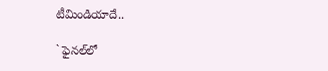టీమిండియాదే..

` ఫైనల్‌లో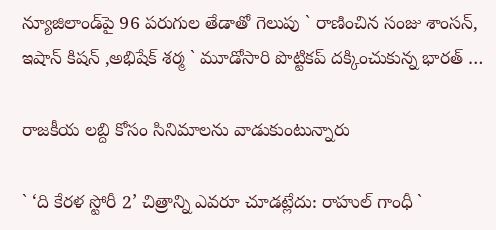న్యూజిలాండ్‌పై 96 పరుగుల తేడాతో గెలుపు ` రాణించిన సంజు శాంసన్, ఇషాన్ కిషన్ ,అభిషేక్ శర్మ ` మూడోసారి పొట్టికప్ దక్కించుకున్న భారత్ …

రాజకీయ లబ్ది కోసం సినిమాలను వాడుకుంటున్నారు

` ‘ది కేరళ స్టోరీ 2’ చిత్రాన్ని ఎవరూ చూడట్లేదు: రాహుల్ గాంధీ `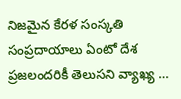నిజమైన కేరళ సంస్కతి సంప్రదాయాలు ఏంటో దేశ ప్రజలందరికీ తెలుసని వ్యాఖ్య …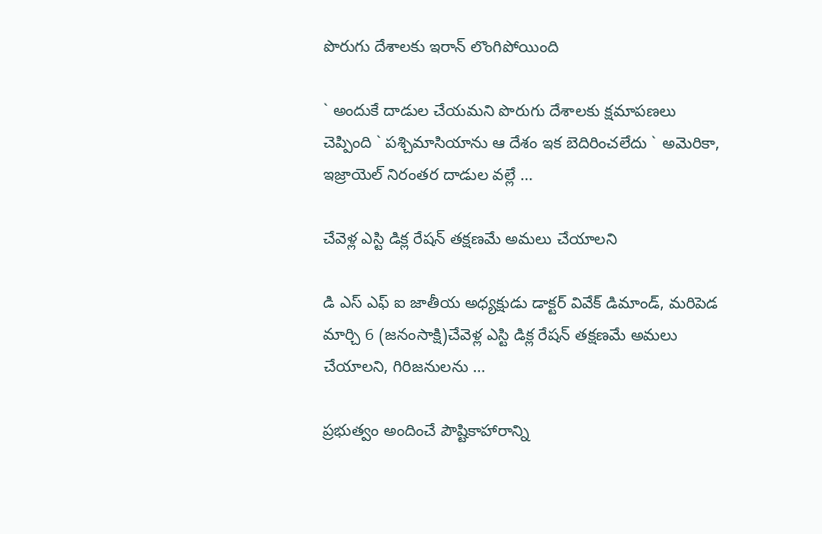పొరుగు దేశాలకు ఇరాన్ లొంగిపోయింది

` అందుకే దాడుల చేయమని పొరుగు దేశాలకు క్షమాపణలు చెప్పింది ` పశ్చిమాసియాను ఆ దేశం ఇక బెదిరించలేదు ` అమెరికా, ఇజ్రాయెల్ నిరంతర దాడుల వల్లే …

చేవెళ్ల ఎస్టి డిక్ల రేషన్ తక్షణమే అమలు చేయాలని

డి ఎస్ ఎఫ్ ఐ జాతీయ అధ్యక్షుడు డాక్టర్ వివేక్ డిమాండ్, మరిపెడ మార్చి 6 (జనంసాక్షి)చేవెళ్ల ఎస్టి డిక్ల రేషన్ తక్షణమే అమలు చేయాలని, గిరిజనులను …

ప్రభుత్వం అందించే పౌష్టికాహారాన్ని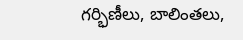గర్భిణీలు, బాలింతలు,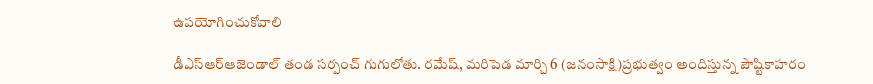ఉపయోగించుకోవాలి

డీఎస్ఆర్ఆజెండాల్ తండ సర్పంచ్ గుగులోతు. రమేష్, మరిపెడ మార్చి 6 (జనంసాక్షి)ప్రభుత్వం అందిస్తున్న పౌష్టికాహరం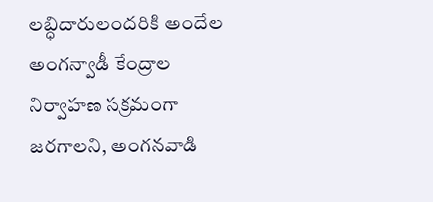లబ్ధిదారులందరికి అందేల అంగన్వాడీ కేంద్రాల నిర్వాహణ సక్రమంగా జరగాలని, అంగనవాడి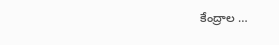కేంద్రాల …